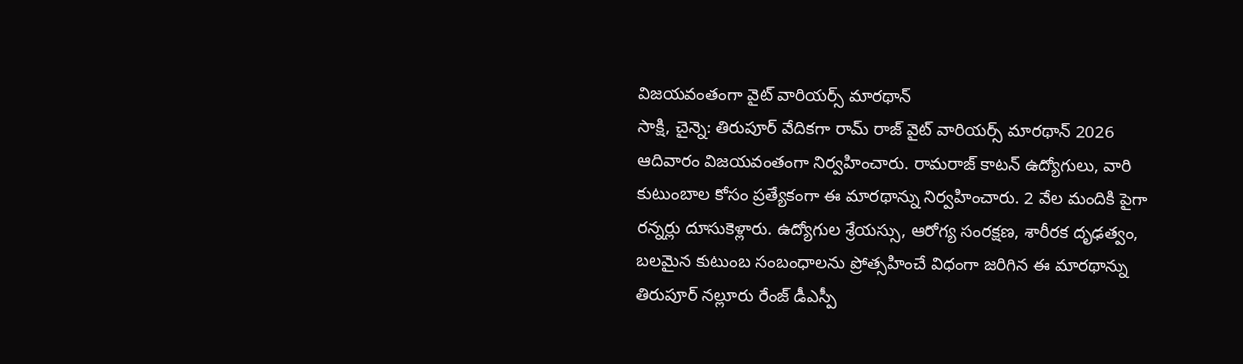విజయవంతంగా వైట్ వారియర్స్ మారథాన్
సాక్షి, చైన్నె: తిరుపూర్ వేదికగా రామ్ రాజ్ వైట్ వారియర్స్ మారథాన్ 2026 ఆదివారం విజయవంతంగా నిర్వహించారు. రామరాజ్ కాటన్ ఉద్యోగులు, వారి కుటుంబాల కోసం ప్రత్యేకంగా ఈ మారథాన్ను నిర్వహించారు. 2 వేల మందికి పైగా రన్నర్లు దూసుకెళ్లారు. ఉద్యోగుల శ్రేయస్సు, ఆరోగ్య సంరక్షణ, శారీరక దృఢత్వం, బలమైన కుటుంబ సంబంధాలను ప్రోత్సహించే విధంగా జరిగిన ఈ మారథాన్ను తిరుపూర్ నల్లూరు రేంజ్ డీఎస్పీ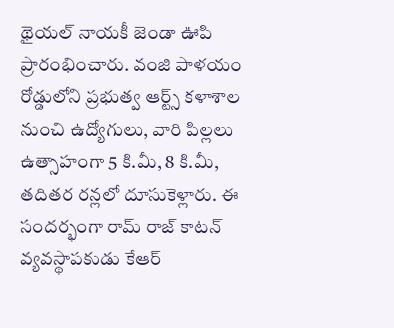థైయల్ నాయకీ జెండా ఊపి ప్రారంభించారు. వంజి పాళయం రోడ్డులోని ప్రభుత్వ ఆర్ట్స్ కళాశాల నుంచి ఉద్యోగులు, వారి పిల్లలు ఉత్సాహంగా 5 కి.మీ, 8 కి.మీ, తదితర రన్లలో దూసుకెళ్లారు. ఈ సందర్భంగా రామ్ రాజ్ కాటన్ వ్యవస్థాపకుడు కేఆర్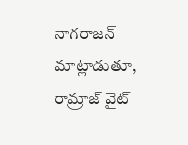నాగరాజన్ మాట్లాడుతూ, రామ్రాజ్ వైట్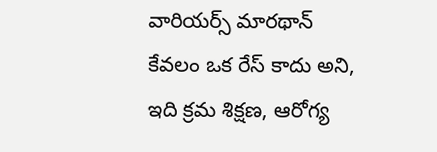వారియర్స్ మారథాన్ కేవలం ఒక రేస్ కాదు అని, ఇది క్రమ శిక్షణ, ఆరోగ్య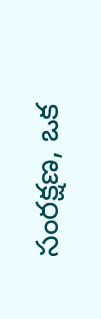సంరక్షణ, ఒక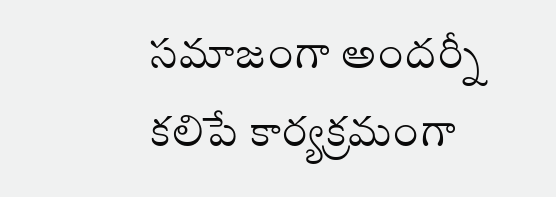సమాజంగా అందర్నీ కలిపే కార్యక్రమంగా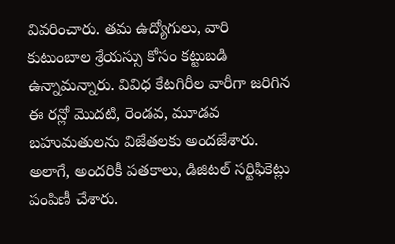వివరించారు. తమ ఉద్యోగులు, వారి కుటుంబాల శ్రేయస్సు కోసం కట్టుబడి ఉన్నామన్నారు. వివిధ కేటగిరీల వారీగా జరిగిన ఈ రన్లో మొదటి, రెండవ, మూడవ బహుమతులను విజేతలకు అందజేశారు. అలాగే, అందరికీ పతకాలు, డిజిటల్ సర్టిఫికెట్లు పంపిణీ చేశారు.